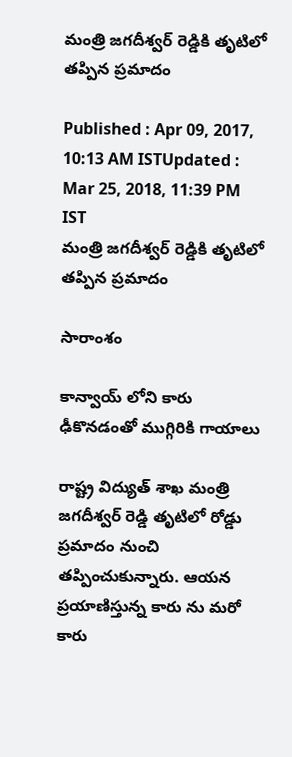మంత్రి జగదీశ్వర్ రెడ్డికి తృటిలో తప్పిన ప్రమాదం

Published : Apr 09, 2017, 10:13 AM ISTUpdated : Mar 25, 2018, 11:39 PM IST
మంత్రి జగదీశ్వర్ రెడ్డికి తృటిలో తప్పిన ప్రమాదం

సారాంశం

కాన్వాయ్ లోని కారు ఢీకొనడంతో ముగ్గిరికి గాయాలు

రాష్ట్ర విద్యుత్‌ శాఖ మంత్రి జగదీశ్వర్‌ రెడ్డి తృటిలో రోడ్డు ప్రమాదం నుంచి తప్పించుకున్నారు. ఆయన ప్రయాణిస్తున్న కారు ను మరో కారు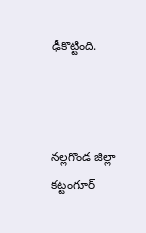ఢీకొట్టింది.



నల్లగొండ జిల్లా కట్టంగూర్‌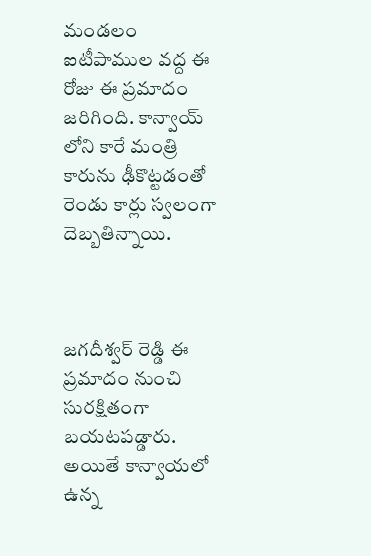మండలం ఐటీపాముల వద్ద ఈ రోజు ఈ ప్రమాదం జరిగింది. కాన్వాయ్ లోని కారే మంత్రి కారును ఢీకొట్టడంతో రెండు కార్లు స్వలంగా దెబ్బతిన్నాయి.



జగదీశ్వర్‌ రెడ్డి ఈ ప్రమాదం నుంచి సురక్షితంగా బయటపడ్డారు. అయితే కాన్వాయలో ఉన్న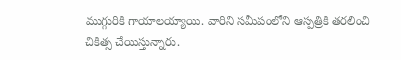ముగ్గురికి గాయాలయ్యాయి. వారిని సమీపంలోని ఆస్పత్రికి తరలించి చికిత్స చేయిస్తున్నారు.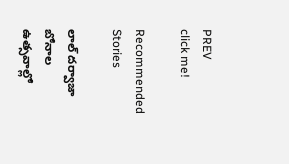PREV
click me!

Recommended Stories

లాల్ దర్వాజా బోనాల ఉత్సవాల్లో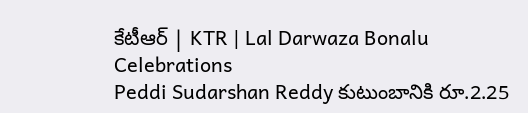కేటీఆర్ | KTR | Lal Darwaza Bonalu Celebrations
Peddi Sudarshan Reddy కుటుంబానికి రూ.2.25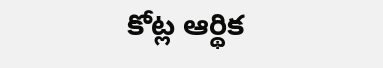కోట్ల ఆర్థిక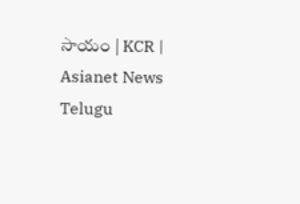సాయం | KCR | Asianet News Telugu